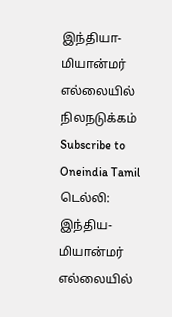இந்தியா-மியான்மர் எல்லையில் நிலநடுக்கம்
Subscribe to Oneindia Tamil
டெல்லி:
இந்திய- மியான்மர் எல்லையில்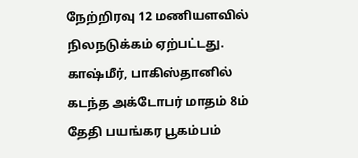நேற்றிரவு 12 மணியளவில் நிலநடுக்கம் ஏற்பட்டது.
காஷ்மீர், பாகிஸ்தானில் கடந்த அக்டோபர் மாதம் 8ம் தேதி பயங்கர பூகம்பம்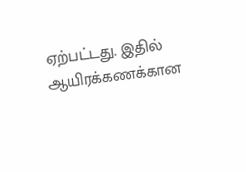ஏற்பட்டது. இதில் ஆயிரக்கணக்கான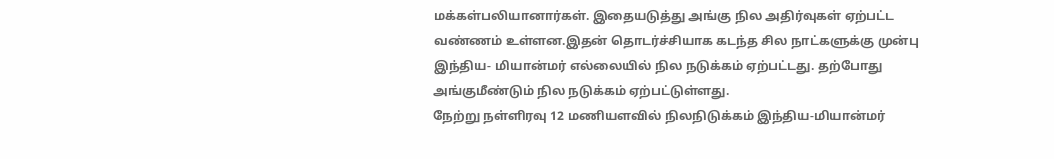மக்கள்பலியானார்கள். இதையடுத்து அங்கு நில அதிர்வுகள் ஏற்பட்ட வண்ணம் உள்ளன.இதன் தொடர்ச்சியாக கடந்த சில நாட்களுக்கு முன்பு இந்திய- மியான்மர் எல்லையில் நில நடுக்கம் ஏற்பட்டது. தற்போது அங்குமீண்டும் நில நடுக்கம் ஏற்பட்டுள்ளது.
நேற்று நள்ளிரவு 12 மணியளவில் நிலநிடுக்கம் இந்திய-மியான்மர்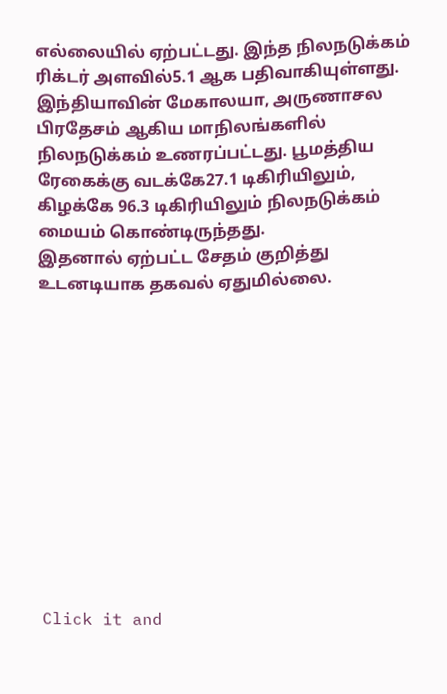எல்லையில் ஏற்பட்டது. இந்த நிலநடுக்கம் ரிக்டர் அளவில்5.1 ஆக பதிவாகியுள்ளது.
இந்தியாவின் மேகாலயா, அருணாசல பிரதேசம் ஆகிய மாநிலங்களில் நிலநடுக்கம் உணரப்பட்டது. பூமத்திய ரேகைக்கு வடக்கே27.1 டிகிரியிலும், கிழக்கே 96.3 டிகிரியிலும் நிலநடுக்கம் மையம் கொண்டிருந்தது.
இதனால் ஏற்பட்ட சேதம் குறித்து உடனடியாக தகவல் ஏதுமில்லை.












Click it and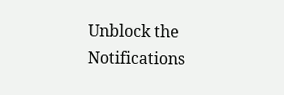Unblock the Notifications